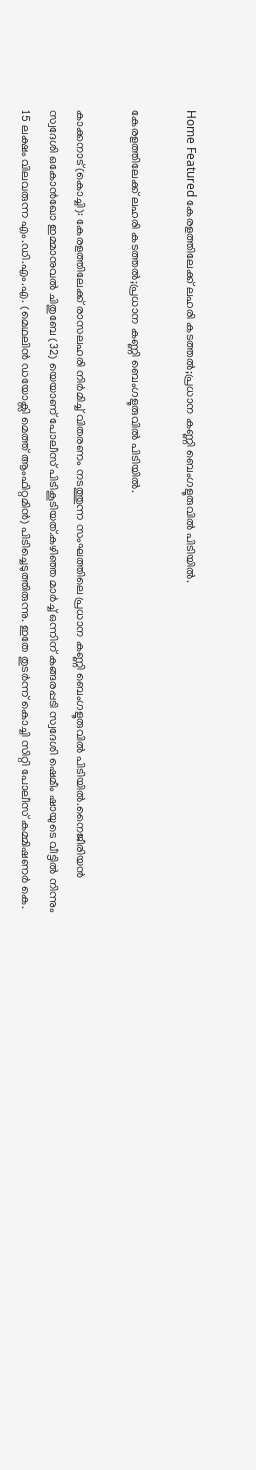Home Featured കേരളത്തിലേക്ക് ലഹരി കടത്തൽ;പ്രധാന കണ്ണി ബെംഗളൂരുവില്‍ പിടിയില്‍.

കേരളത്തിലേക്ക് ലഹരി കടത്തൽ;പ്രധാന കണ്ണി ബെംഗളൂരുവില്‍ പിടിയില്‍.

കാക്കനാട്(കൊച്ചി): കേരളത്തിലേക്ക് രാസലഹരി നിര്‍മിച്ച്‌ വിതരണം നടത്തുന്ന സംഘത്തിലെ പ്രധാന കണ്ണി ബെംഗളൂരുവില്‍ പിടിയില്‍.നൈജീരിയന്‍ സ്വദേശി ഒകോന്‍ഖോ ഇമ്മാനുവല്‍ ചിതുബേ (32) യെയാണ് പോലീസ് പിടികൂടിയത്.കഴിഞ്ഞ മാര്‍ച്ച്‌ ഒന്നിന് കങ്ങരപ്പടി സ്വദേശി ഷെമീം ഷായുടെ വീട്ടില്‍ നിന്നും 15 ലക്ഷം വിലവരുന്ന എം.ഡി.എം.എ. (മെഥലിന്‍ ഡയോക്സി മെത്ത് ആംഫിറ്റമിന്‍) പിടിച്ചെടുത്തിരുന്നു. ഇതേ തുടര്‍ന്ന് കൊച്ചി സിറ്റി പോലീസ് കമ്മിഷണര്‍ കെ.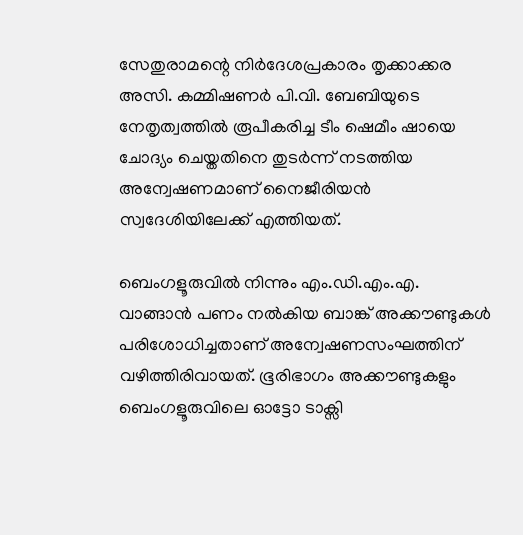സേതുരാമന്റെ നിര്‍ദേശപ്രകാരം തൃക്കാക്കര അസി. കമ്മിഷണര്‍ പി.വി. ബേബിയുടെ നേതൃത്വത്തില്‍ രൂപീകരിച്ച ടീം ഷെമീം ഷായെ ചോദ്യം ചെയ്തതിനെ തുടര്‍ന്ന് നടത്തിയ അന്വേഷണമാണ് നൈജീരിയന്‍ സ്വദേശിയിലേക്ക് എത്തിയത്.

ബെംഗളൂരുവില്‍ നിന്നും എം.ഡി.എം.എ. വാങ്ങാന്‍ പണം നല്‍കിയ ബാങ്ക് അക്കൗണ്ടുകള്‍ പരിശോധിച്ചതാണ് അന്വേഷണസംഘത്തിന് വഴിത്തിരിവായത്. ഭൂരിഭാഗം അക്കൗണ്ടുകളും ബെംഗളൂരുവിലെ ഓട്ടോ ടാക്സി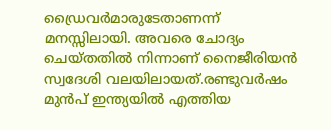ഡ്രൈവര്‍മാരുടേതാണന്ന് മനസ്സിലായി. അവരെ ചോദ്യം ചെയ്തതില്‍ നിന്നാണ് നൈജീരിയന്‍ സ്വദേശി വലയിലായത്.രണ്ടുവര്‍ഷം മുന്‍പ് ഇന്ത്യയില്‍ എത്തിയ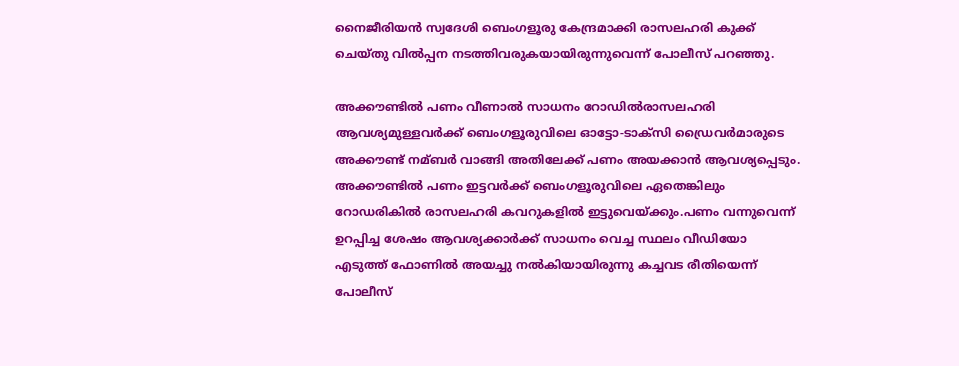നൈജീരിയന്‍ സ്വദേശി ബെംഗളൂരു കേന്ദ്രമാക്കി രാസലഹരി കുക്ക് ചെയ്തു വില്‍പ്പന നടത്തിവരുകയായിരുന്നുവെന്ന് പോലീസ് പറഞ്ഞു.

അക്കൗണ്ടില്‍ പണം വീണാല്‍ സാധനം റോഡില്‍രാസലഹരി ആവശ്യമുള്ളവര്‍ക്ക് ബെംഗളൂരുവിലെ ഓട്ടോ-ടാക്സി ഡ്രൈവര്‍മാരുടെ അക്കൗണ്ട് നമ്ബര്‍ വാങ്ങി അതിലേക്ക് പണം അയക്കാന്‍ ആവശ്യപ്പെടും. അക്കൗണ്ടില്‍ പണം ഇട്ടവര്‍ക്ക് ബെംഗളൂരുവിലെ ഏതെങ്കിലും റോഡരികില്‍ രാസലഹരി കവറുകളില്‍ ഇട്ടുവെയ്ക്കും.പണം വന്നുവെന്ന് ഉറപ്പിച്ച ശേഷം ആവശ്യക്കാര്‍ക്ക് സാധനം വെച്ച സ്ഥലം വീഡിയോ എടുത്ത് ഫോണില്‍ അയച്ചു നല്‍കിയായിരുന്നു കച്ചവട രീതിയെന്ന് പോലീസ്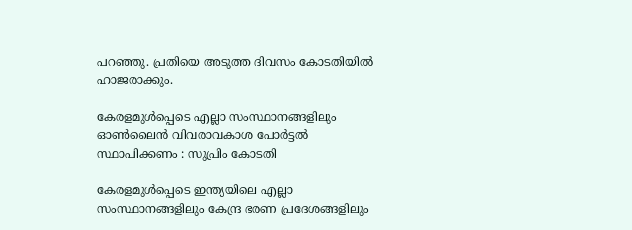പറഞ്ഞു. പ്രതിയെ അടുത്ത ദിവസം കോടതിയില്‍ ഹാജരാക്കും.

കേരളമുള്‍പ്പെടെ എല്ലാ സംസ്ഥാനങ്ങളിലും ഓണ്‍ലൈന്‍ വിവരാവകാശ പോര്‍ട്ടല്‍ സ്ഥാപിക്കണം : സുപ്രിം കോടതി

കേരളമുള്‍പ്പെടെ ഇന്ത്യയിലെ എല്ലാ സംസ്ഥാനങ്ങളിലും കേന്ദ്ര ഭരണ പ്രദേശങ്ങളിലും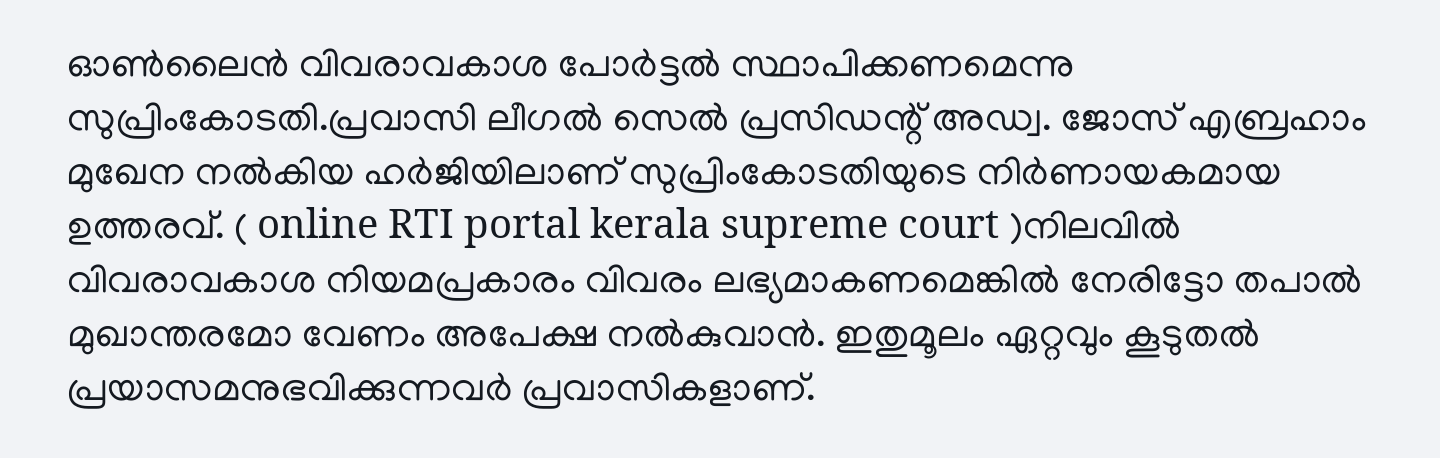ഓണ്‍ലൈന്‍ വിവരാവകാശ പോര്‍ട്ടല്‍ സ്ഥാപിക്കണമെന്നു സുപ്രിംകോടതി.പ്രവാസി ലീഗല്‍ സെല്‍ പ്രസിഡന്റ് അഡ്വ. ജോസ് എബ്രഹാം മുഖേന നല്‍കിയ ഹര്‍ജിയിലാണ് സുപ്രിംകോടതിയുടെ നിര്‍ണായകമായ ഉത്തരവ്. ( online RTI portal kerala supreme court )നിലവില്‍ വിവരാവകാശ നിയമപ്രകാരം വിവരം ലഭ്യമാകണമെങ്കില്‍ നേരിട്ടോ തപാല്‍ മുഖാന്തരമോ വേണം അപേക്ഷ നല്‍കുവാന്‍. ഇതുമൂലം ഏറ്റവും കൂടുതല്‍ പ്രയാസമനുഭവിക്കുന്നവര്‍ പ്രവാസികളാണ്.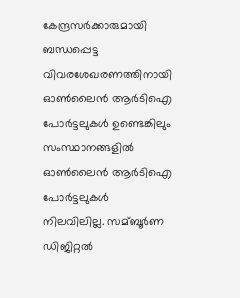കേന്ദ്രസര്‍ക്കാരുമായി ബന്ധപ്പെട്ട വിവരശേഖരണത്തിനായി ഓണ്‍ലൈന്‍ ആര്‍ടിഐ പോര്‍ട്ടലുകള്‍ ഉണ്ടെങ്കിലും സംസ്ഥാനങ്ങളില്‍ ഓണ്‍ലൈന്‍ ആര്‍ടിഐ പോര്‍ട്ടലുകള്‍ നിലവിലില്ല. സമ്ബൂര്‍ണ ഡിജിറ്റല്‍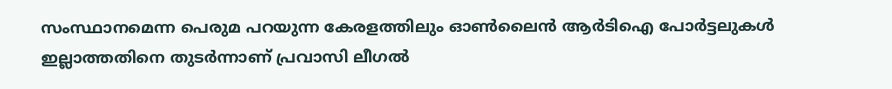സംസ്ഥാനമെന്ന പെരുമ പറയുന്ന കേരളത്തിലും ഓണ്‍ലൈന്‍ ആര്‍ടിഐ പോര്‍ട്ടലുകള്‍ ഇല്ലാത്തതിനെ തുടര്‍ന്നാണ് പ്രവാസി ലീഗല്‍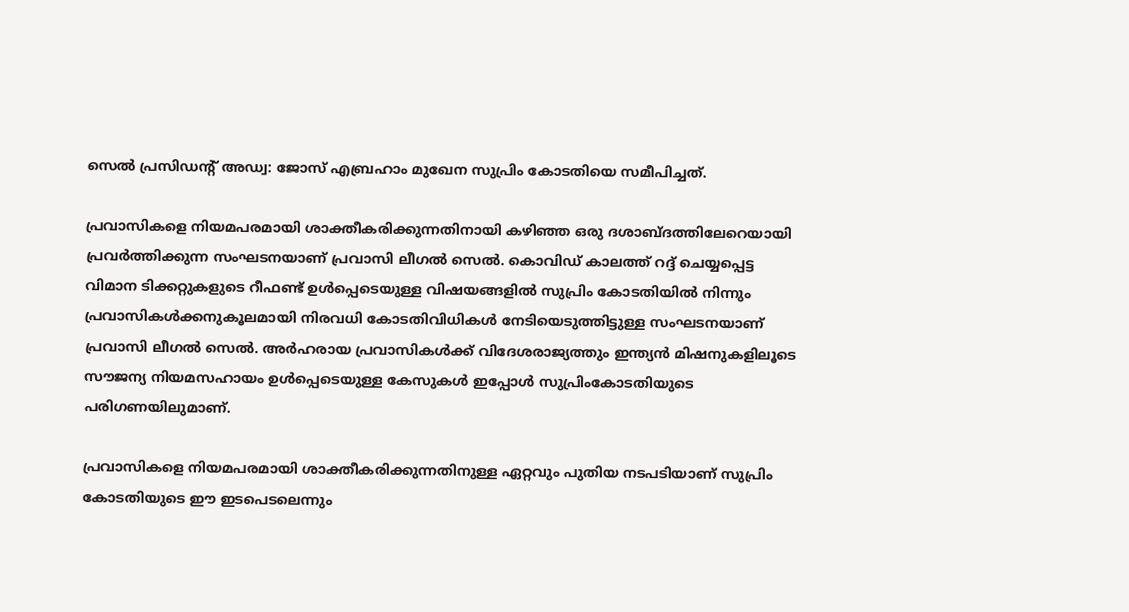സെല്‍ പ്രസിഡന്റ് അഡ്വ: ജോസ് എബ്രഹാം മുഖേന സുപ്രിം കോടതിയെ സമീപിച്ചത്.

പ്രവാസികളെ നിയമപരമായി ശാക്തീകരിക്കുന്നതിനായി കഴിഞ്ഞ ഒരു ദശാബ്ദത്തിലേറെയായി പ്രവര്‍ത്തിക്കുന്ന സംഘടനയാണ് പ്രവാസി ലീഗല്‍ സെല്‍. കൊവിഡ് കാലത്ത് റദ്ദ് ചെയ്യപ്പെട്ട വിമാന ടിക്കറ്റുകളുടെ റീഫണ്ട് ഉള്‍പ്പെടെയുള്ള വിഷയങ്ങളില്‍ സുപ്രിം കോടതിയില്‍ നിന്നും പ്രവാസികള്‍ക്കനുകൂലമായി നിരവധി കോടതിവിധികള്‍ നേടിയെടുത്തിട്ടുള്ള സംഘടനയാണ് പ്രവാസി ലീഗല്‍ സെല്‍. അര്‍ഹരായ പ്രവാസികള്‍ക്ക് വിദേശരാജ്യത്തും ഇന്ത്യന്‍ മിഷനുകളിലൂടെ സൗജന്യ നിയമസഹായം ഉള്‍പ്പെടെയുള്ള കേസുകള്‍ ഇപ്പോള്‍ സുപ്രിംകോടതിയുടെ പരിഗണയിലുമാണ്.

പ്രവാസികളെ നിയമപരമായി ശാക്തീകരിക്കുന്നതിനുള്ള ഏറ്റവും പുതിയ നടപടിയാണ് സുപ്രിം കോടതിയുടെ ഈ ഇടപെടലെന്നും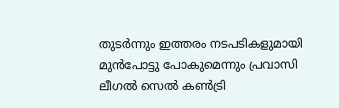തുടര്‍ന്നും ഇത്തരം നടപടികളുമായി മുന്‍പോട്ടു പോകുമെന്നും പ്രവാസി ലീഗല്‍ സെല്‍ കണ്‍ട്രി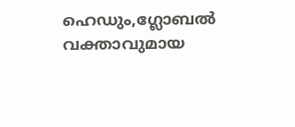ഹെഡും,ഗ്ലോബല്‍ വക്താവുമായ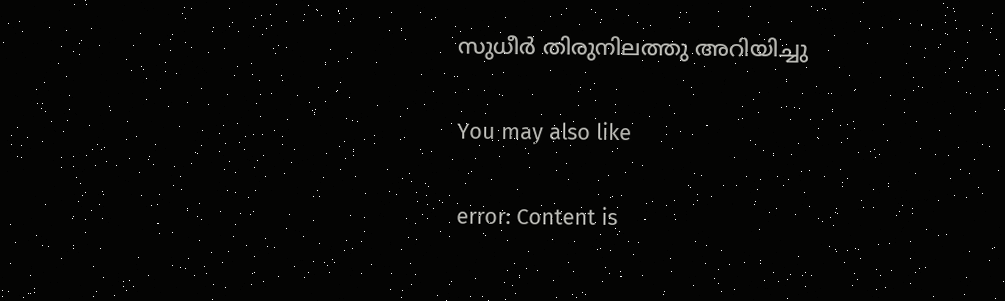സുധീര്‍ തിരുനിലത്തു അറിയിച്ചു

You may also like

error: Content is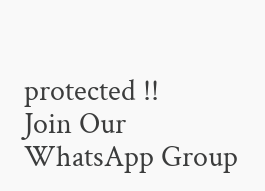protected !!
Join Our WhatsApp Group